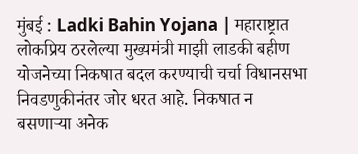मुंबई : Ladki Bahin Yojana | महाराष्ट्रात लोकप्रिय ठरलेल्या मुख्यमंत्री माझी लाडकी बहीण योजनेच्या निकषात बदल करण्याची चर्चा विधानसभा निवडणुकीनंतर जोर धरत आहे. निकषात न बसणाऱ्या अनेक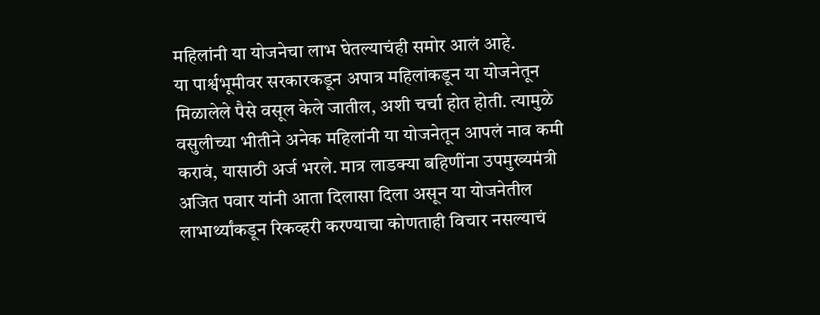महिलांनी या योजनेचा लाभ घेतल्याचंही समोर आलं आहे.
या पार्श्वभूमीवर सरकारकडून अपात्र महिलांकडून या योजनेतून मिळालेले पैसे वसूल केले जातील, अशी चर्चा होत होती. त्यामुळे वसुलीच्या भीतीने अनेक महिलांनी या योजनेतून आपलं नाव कमी करावं, यासाठी अर्ज भरले. मात्र लाडक्या बहिणींना उपमुख्यमंत्री अजित पवार यांनी आता दिलासा दिला असून या योजनेतील लाभार्थ्यांकडून रिकव्हरी करण्याचा कोणताही विचार नसल्याचं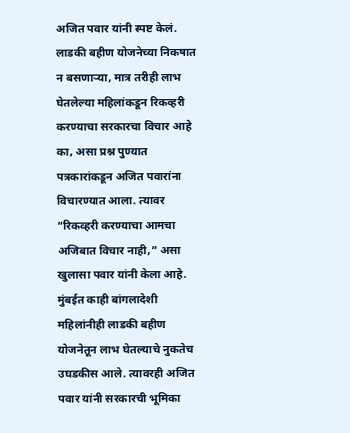अजित पवार यांनी स्पष्ट केलं.
लाडकी बहीण योजनेच्या निकषात न बसणाऱ्या, मात्र तरीही लाभ घेतलेल्या महिलांकडून रिकव्हरी करण्याचा सरकारचा विचार आहे का, असा प्रश्न पुण्यात पत्रकारांकडून अजित पवारांना विचारण्यात आला. त्यावर “रिकव्हरी करण्याचा आमचा अजिबात विचार नाही,” असा खुलासा पवार यांनी केला आहे.
मुंबईत काही बांगलादेशी महिलांनीही लाडकी बहीण योजनेतून लाभ घेतल्याचे नुकतेच उघडकीस आले. त्यावरही अजित पवार यांनी सरकारची भूमिका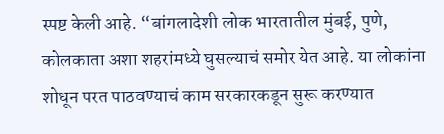स्पष्ट केली आहे. “बांगलादेशी लोक भारतातील मुंबई, पुणे, कोलकाता अशा शहरांमध्ये घुसल्याचं समोर येत आहे. या लोकांना शोधून परत पाठवण्याचं काम सरकारकडून सुरू करण्यात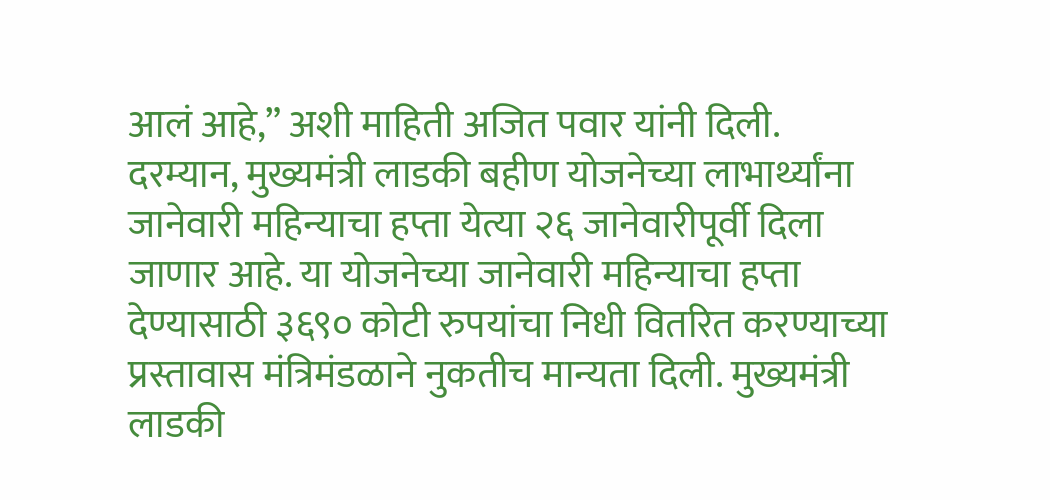आलं आहे,” अशी माहिती अजित पवार यांनी दिली.
दरम्यान, मुख्यमंत्री लाडकी बहीण योजनेच्या लाभार्थ्यांना जानेवारी महिन्याचा हप्ता येत्या २६ जानेवारीपूर्वी दिला जाणार आहे. या योजनेच्या जानेवारी महिन्याचा हप्ता देण्यासाठी ३६९० कोटी रुपयांचा निधी वितरित करण्याच्या प्रस्तावास मंत्रिमंडळाने नुकतीच मान्यता दिली. मुख्यमंत्री लाडकी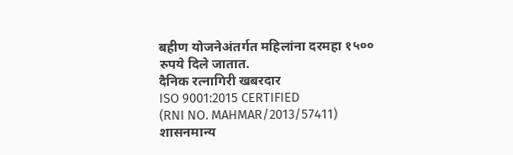बहीण योजनेअंतर्गत महिलांना दरमहा १५०० रुपये दिले जातात.
दैनिक रत्नागिरी खबरदार
ISO 9001:2015 CERTIFIED
(RNI NO. MAHMAR/2013/57411)
शासनमान्य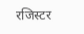रजिस्टर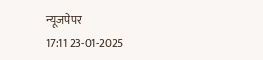न्यूजपेपर
17:11 23-01-2025